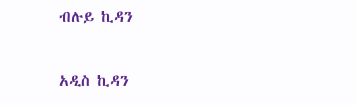ብሉይ ኪዳን

አዲስ ኪዳን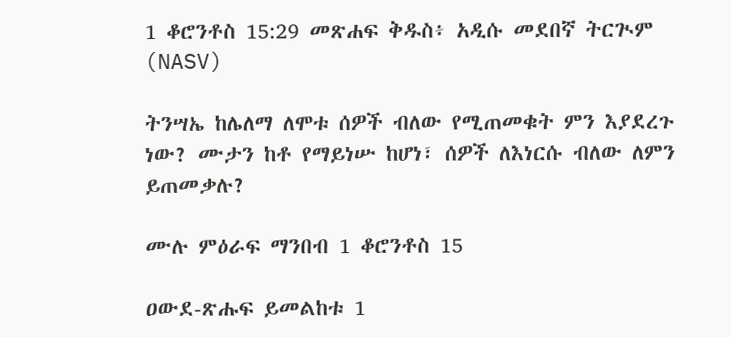1 ቆሮንቶስ 15:29 መጽሐፍ ቅዱስ፥ አዲሱ መደበኛ ትርጒም (NASV)

ትንሣኤ ከሌለማ ለሞቱ ሰዎች ብለው የሚጠመቁት ምን እያደረጉ ነው? ሙታን ከቶ የማይነሡ ከሆነ፣ ሰዎች ለእነርሱ ብለው ለምን ይጠመቃሉ?

ሙሉ ምዕራፍ ማንበብ 1 ቆሮንቶስ 15

ዐውደ-ጽሑፍ ይመልከቱ 1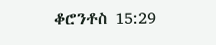ቆሮንቶስ 15:29